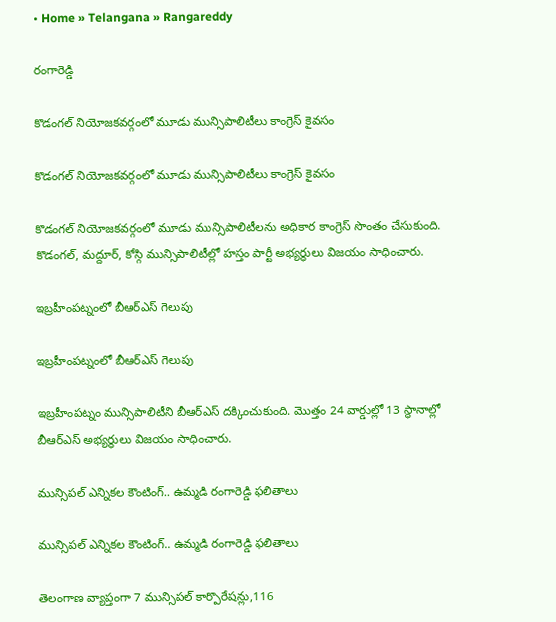• Home » Telangana » Rangareddy

రంగారెడ్డి

కొడంగల్ నియోజకవర్గంలో మూడు మున్సిపాలిటీలు కాంగ్రె‌స్‌ కైవసం

కొడంగల్ నియోజకవర్గంలో మూడు మున్సిపాలిటీలు కాంగ్రె‌స్‌ కైవసం

కొడంగల్ నియోజకవర్గంలో మూడు మున్సిపాలిటీలను అధికార కాంగ్రెస్ సొంతం చేసుకుంది. కొడంగల్, మద్దూర్, కోస్గి మున్సిపాలిటీల్లో హస్తం పార్టీ అభ్యర్థులు విజయం సాధించారు.

ఇబ్రహీంపట్నంలో బీఆర్ఎస్ గెలుపు

ఇబ్రహీంపట్నంలో బీఆర్ఎస్ గెలుపు

ఇబ్రహీంపట్నం మున్సిపాలిటీని బీఆర్ఎస్ దక్కించుకుంది. మొత్తం 24 వార్డుల్లో 13 స్థానాల్లో బీఆర్‌ఎస్ అభ్యర్థులు విజయం సాధించారు.

మున్సిపల్ ఎన్నికల కౌంటింగ్.. ఉమ్మడి రంగారెడ్డి ఫలితాలు

మున్సిపల్ ఎన్నికల కౌంటింగ్.. ఉమ్మడి రంగారెడ్డి ఫలితాలు

తెలంగాణ వ్యాప్తంగా 7 మున్సిపల్ కార్పొరేషన్లు,116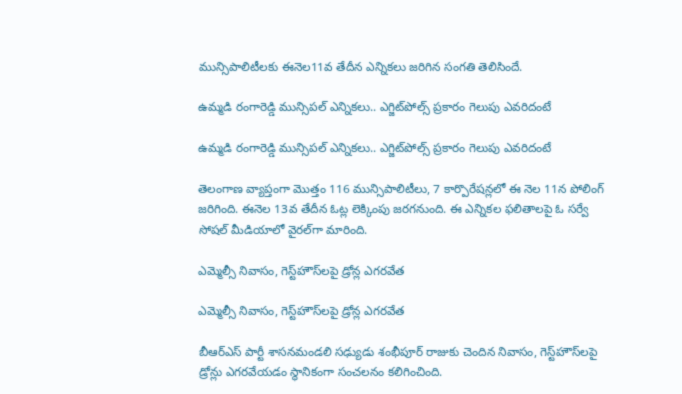మున్సిపాలిటీలకు ఈనెల11వ తేదీన ఎన్నికలు జరిగిన సంగతి తెలిసిందే.

ఉమ్మడి రంగారెడ్డి మున్సిపల్ ఎన్నికలు.. ఎగ్జిట్‌పోల్స్ ప్రకారం గెలుపు ఎవరిదంటే

ఉమ్మడి రంగారెడ్డి మున్సిపల్ ఎన్నికలు.. ఎగ్జిట్‌పోల్స్ ప్రకారం గెలుపు ఎవరిదంటే

తెలంగాణ వ్యాప్తంగా మొత్తం 116 మున్సిపాలిటీలు, 7 కార్పొరేషన్లలో ఈ నెల 11న పోలింగ్‌ జరిగింది. ఈనెల 13వ తేదీన ఓట్ల లెక్కింపు జరగనుంది. ఈ ఎన్నికల ఫలితాలపై ఓ సర్వే సోషల్ మీడియాలో వైరల్‌గా మారింది.

ఎమ్మెల్సీ నివాసం, గెస్ట్‌హౌస్‌లపై డ్రోన్ల ఎగరవేత

ఎమ్మెల్సీ నివాసం, గెస్ట్‌హౌస్‌లపై డ్రోన్ల ఎగరవేత

బీఆర్ఎస్ పార్టీ శాసనమండలి సఢ్యుడు శంభీపూర్‌ రాజుకు చెందిన నివాసం, గెస్ట్‌హౌస్‌లపై డ్రోన్లు ఎగరవేయడం స్థానికంగా సంచలనం కలిగించింది.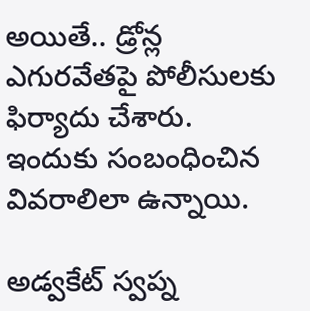అయితే.. డ్రోన్ల ఎగురవేతపై పోలీసులకు ఫిర్యాదు చేశారు. ఇందుకు సంబంధించిన వివరాలిలా ఉన్నాయి.

అడ్వకేట్ స్వప్న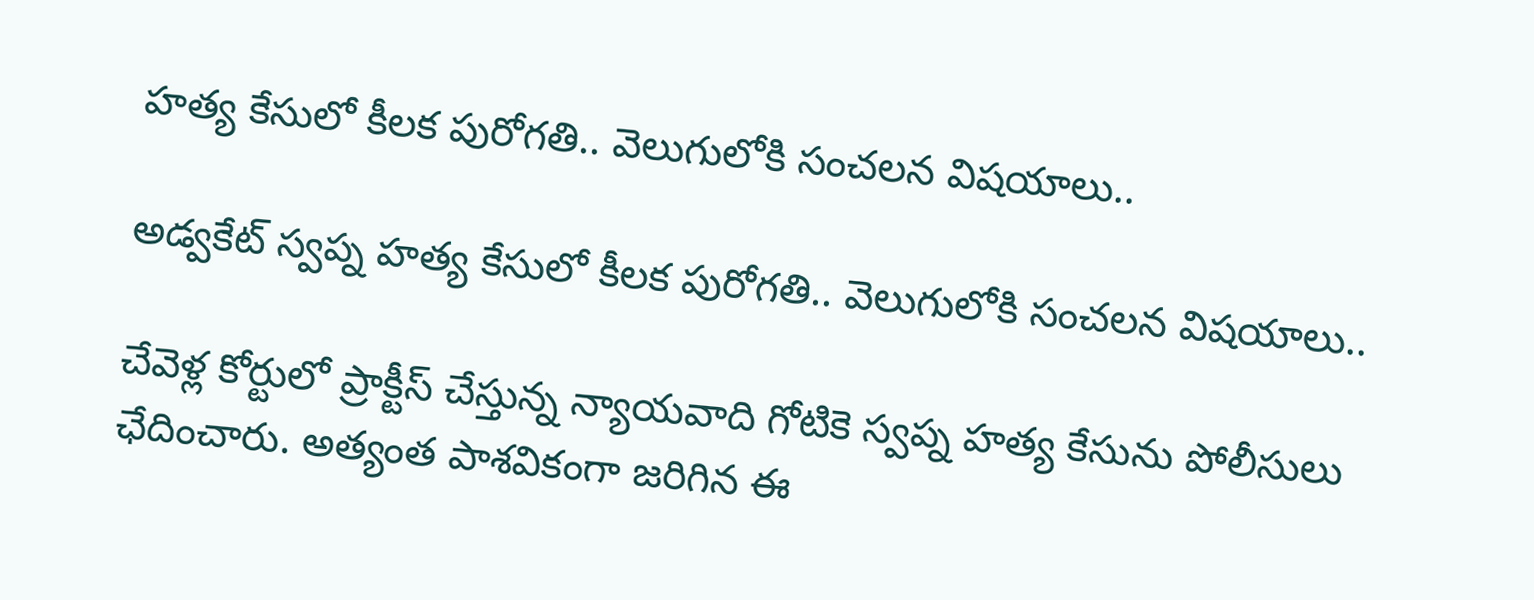హత్య కేసులో కీలక పురోగతి.. వెలుగులోకి సంచలన విషయాలు..

అడ్వకేట్ స్వప్న హత్య కేసులో కీలక పురోగతి.. వెలుగులోకి సంచలన విషయాలు..

చేవెళ్ల కోర్టులో ప్రాక్టీస్ చేస్తున్న న్యాయవాది గోటికె స్వప్న హత్య కేసును పోలీసులు ఛేదించారు. అత్యంత పాశవికంగా జరిగిన ఈ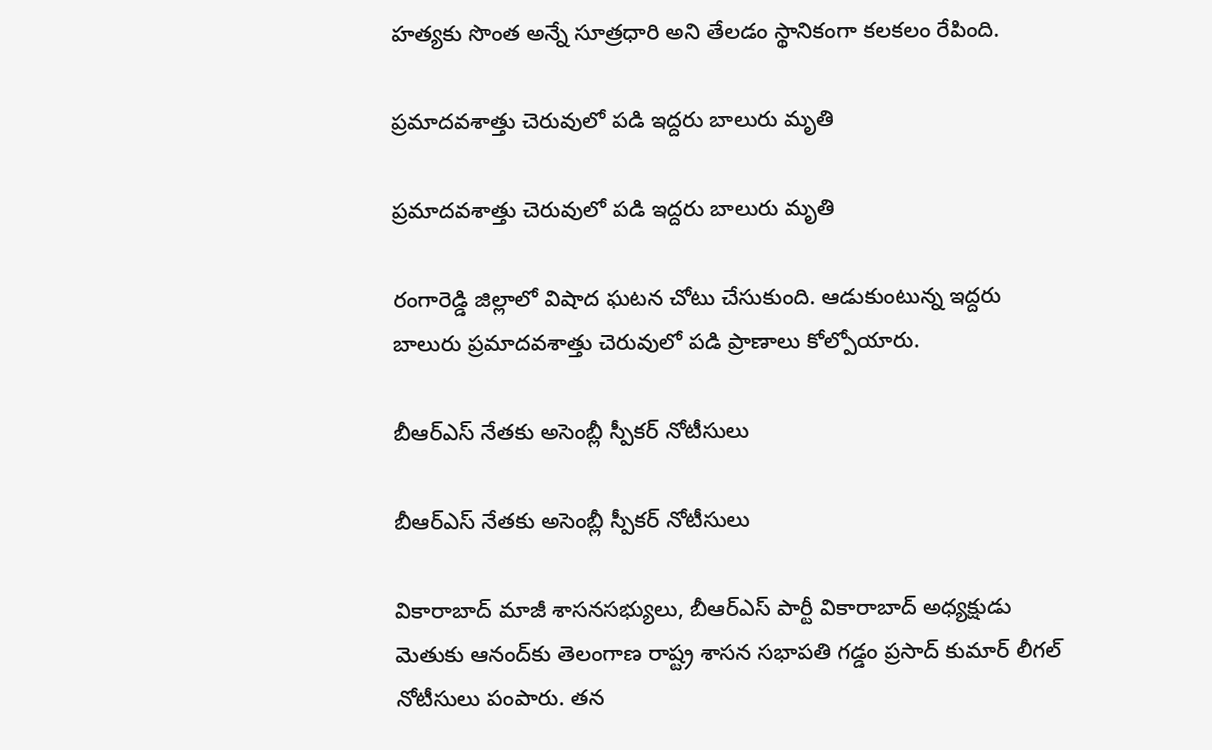హత్యకు సొంత అన్నే సూత్రధారి అని తేలడం స్థానికంగా కలకలం రేపింది.

ప్రమాదవశాత్తు చెరువులో పడి ఇద్దరు బాలురు మృతి

ప్రమాదవశాత్తు చెరువులో పడి ఇద్దరు బాలురు మృతి

రంగారెడ్డి జిల్లాలో విషాద ఘటన చోటు చేసుకుంది. ఆడుకుంటున్న ఇద్దరు బాలురు ప్రమాదవశాత్తు చెరువులో పడి ప్రాణాలు కోల్పోయారు.

బీఆర్ఎస్ నేతకు అసెంబ్లీ స్పీకర్ నోటీసులు

బీఆర్ఎస్ నేతకు అసెంబ్లీ స్పీకర్ నోటీసులు

వికారాబాద్ మాజీ శాసనసభ్యులు, బీఆర్ఎస్ పార్టీ వికారాబాద్ అధ్యక్షుడు మెతుకు ఆనంద్‌కు తెలంగాణ రాష్ట్ర శాసన సభాపతి గడ్డం ప్రసాద్ కుమార్‌ లీగల్ నోటీసులు పంపారు. తన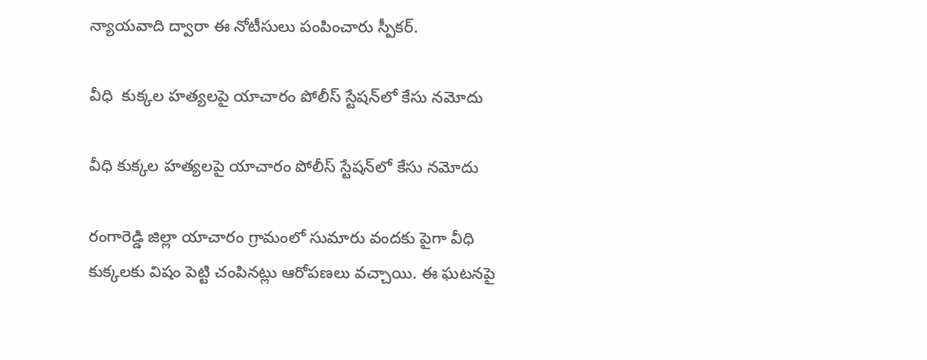న్యాయవాది ద్వారా ఈ నోటీసులు పంపించారు స్పీకర్.

వీధి  కుక్కల హత్యలపై యాచారం పోలీస్ స్టేషన్‌లో కేసు నమోదు

వీధి కుక్కల హత్యలపై యాచారం పోలీస్ స్టేషన్‌లో కేసు నమోదు

రంగారెడ్డి జిల్లా యాచారం గ్రామంలో సుమారు వందకు పైగా వీధి కుక్కలకు విషం పెట్టి చంపినట్లు ఆరోపణలు వచ్చాయి. ఈ ఘటనపై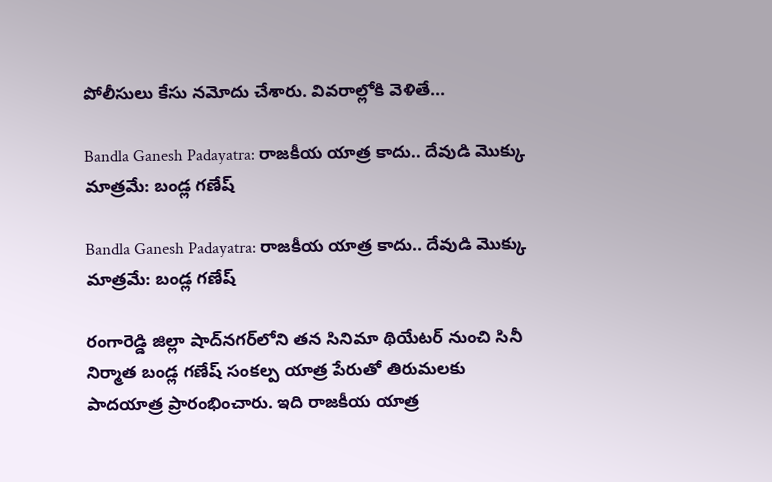పోలీసులు కేసు నమోదు చేశారు. వివరాల్లోకి వెళితే...

Bandla Ganesh Padayatra: రాజకీయ యాత్ర కాదు.. దేవుడి మొక్కు మాత్రమే: బండ్ల గణేష్

Bandla Ganesh Padayatra: రాజకీయ యాత్ర కాదు.. దేవుడి మొక్కు మాత్రమే: బండ్ల గణేష్

రంగారెడ్డి జిల్లా షాద్‌నగర్‌లోని తన సినిమా థియేటర్ నుంచి సినీ నిర్మాత బండ్ల గణేష్ సంకల్ప యాత్ర పేరుతో తిరుమలకు పాదయాత్ర ప్రారంభించారు. ఇది రాజకీయ యాత్ర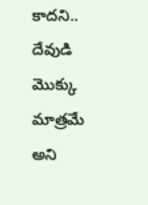కాదని.. దేవుడి మొక్కు మాత్రమే అని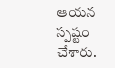ఆయన స్పష్టం చేశారు.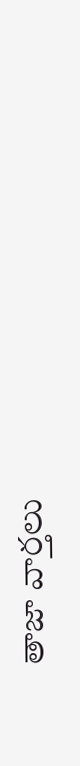తాజా వార్తలు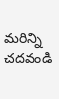మరిన్ని చదవండి